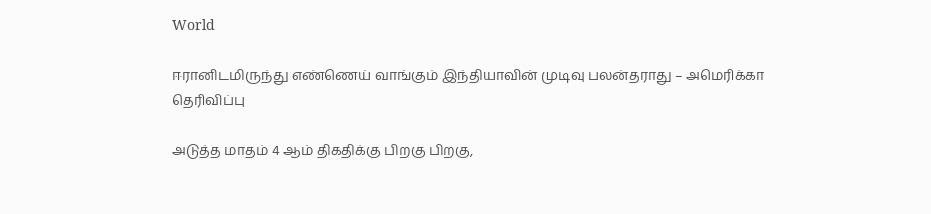World

ஈரானிடமிருந்து எண்ணெய் வாங்கும் இந்தியாவின் முடிவு பலன்தராது – அமெரிக்கா தெரிவிப்பு

அடுத்த மாதம் 4 ஆம் திகதிக்கு பிறகு பிறகு,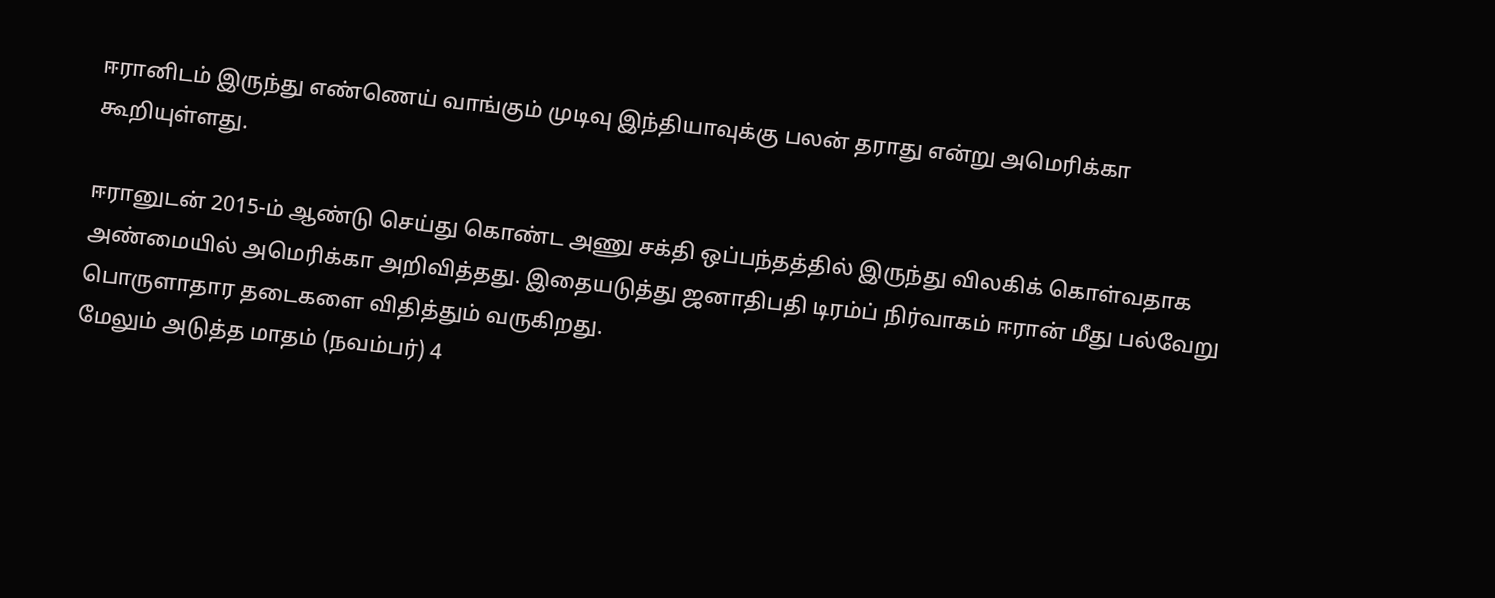ஈரானிடம் இருந்து எண்ணெய் வாங்கும் முடிவு இந்தியாவுக்கு பலன் தராது என்று அமெரிக்கா கூறியுள்ளது.

ஈரானுடன் 2015-ம் ஆண்டு செய்து கொண்ட அணு சக்தி ஒப்பந்தத்தில் இருந்து விலகிக் கொள்வதாக அண்மையில் அமெரிக்கா அறிவித்தது. இதையடுத்து ஜனாதிபதி டிரம்ப் நிர்வாகம் ஈரான் மீது பல்வேறு பொருளாதார தடைகளை விதித்தும் வருகிறது.
மேலும் அடுத்த மாதம் (நவம்பர்) 4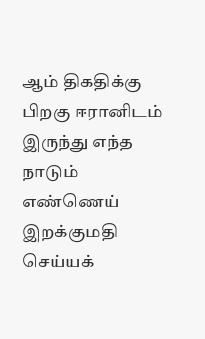ஆம் திகதிக்கு பிறகு ஈரானிடம் இருந்து எந்த நாடும் எண்ணெய் இறக்குமதி செய்யக்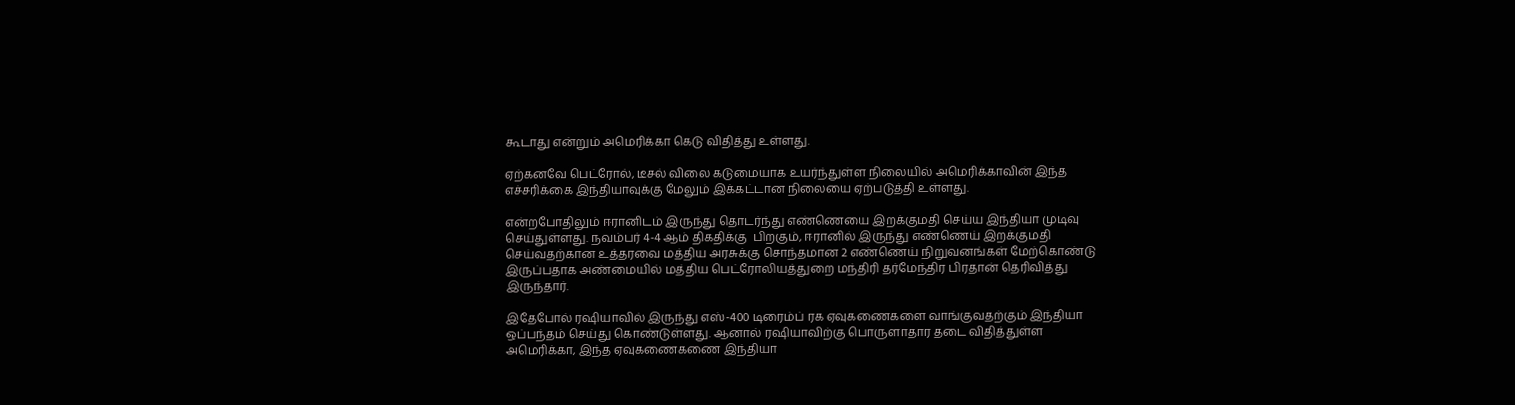கூடாது என்றும் அமெரிக்கா கெடு விதித்து உள்ளது.

ஏற்கனவே பெட்ரோல், டீசல் விலை கடுமையாக உயர்ந்துள்ள நிலையில் அமெரிக்காவின் இந்த எச்சரிக்கை இந்தியாவுக்கு மேலும் இக்கட்டான நிலையை ஏற்படுத்தி உள்ளது.

என்றபோதிலும் ஈரானிடம் இருந்து தொடர்ந்து எண்ணெயை இறக்குமதி செய்ய இந்தியா முடிவு செய்துள்ளது. நவம்பர் 4-4 ஆம் திகதிக்கு  பிறகும், ஈரானில் இருந்து எண்ணெய் இறக்குமதி செய்வதற்கான உத்தரவை மத்திய அரசுக்கு சொந்தமான 2 எண்ணெய் நிறுவனங்கள் மேற்கொண்டு இருப்பதாக அண்மையில் மத்திய பெட்ரோலியத்துறை மந்திரி தர்மேந்திர பிரதான் தெரிவித்து இருந்தார்.

இதேபோல் ரஷியாவில் இருந்து எஸ்-400 டிரைம்ப் ரக ஏவுகணைகளை வாங்குவதற்கும் இந்தியா ஒப்பந்தம் செய்து கொண்டுள்ளது. ஆனால் ரஷியாவிற்கு பொருளாதார தடை விதித்துள்ள அமெரிக்கா, இந்த ஏவுகணைகணை இந்தியா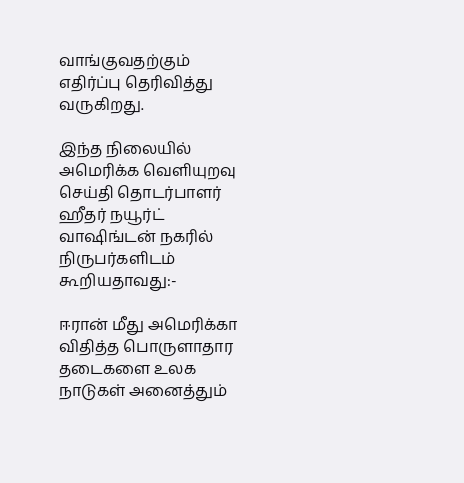வாங்குவதற்கும் எதிர்ப்பு தெரிவித்து வருகிறது.

இந்த நிலையில் அமெரிக்க வெளியுறவு செய்தி தொடர்பாளர் ஹீதர் நயூர்ட் வாஷிங்டன் நகரில் நிருபர்களிடம் கூறியதாவது:-

ஈரான் மீது அமெரிக்கா விதித்த பொருளாதார தடைகளை உலக நாடுகள் அனைத்தும்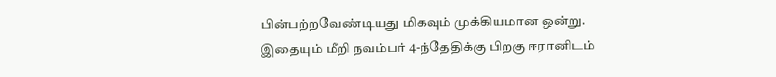பின்பற்றவேண்டியது மிகவும் முக்கியமான ஒன்று. இதையும் மீறி நவம்பர் 4-ந்தேதிக்கு பிறகு ஈரானிடம்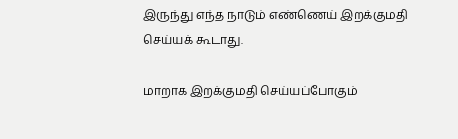இருந்து எந்த நாடும் எண்ணெய் இறக்குமதி செய்யக் கூடாது.

மாறாக இறக்குமதி செய்யப்போகும்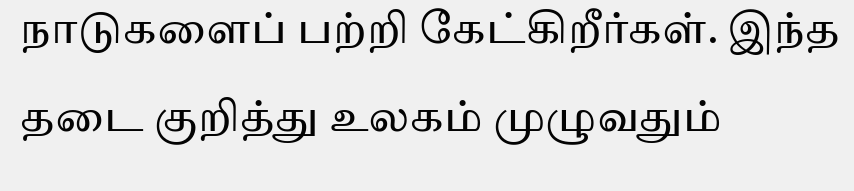நாடுகளைப் பற்றி கேட்கிறீர்கள். இந்த தடை குறித்து உலகம் முழுவதும்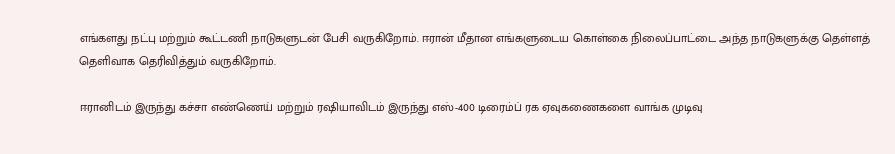எங்களது நட்பு மற்றும் கூட்டணி நாடுகளுடன் பேசி வருகிறோம். ஈரான் மீதான எங்களுடைய கொள்கை நிலைப்பாட்டை அந்த நாடுகளுக்கு தெள்ளத் தெளிவாக தெரிவித்தும் வருகிறோம்.

ஈரானிடம் இருந்து கச்சா எண்ணெய் மற்றும் ரஷியாவிடம் இருந்து எஸ்-400 டிரைம்ப் ரக ஏவுகணைகளை வாங்க முடிவு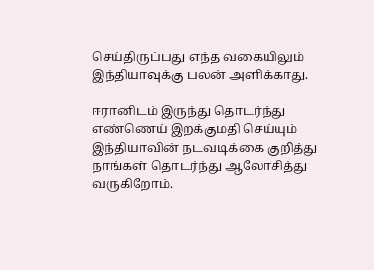செய்திருப்பது எந்த வகையிலும் இந்தியாவுக்கு பலன் அளிக்காது.

ஈரானிடம் இருந்து தொடர்ந்து எண்ணெய் இறக்குமதி செய்யும் இந்தியாவின் நடவடிக்கை குறித்து நாங்கள் தொடர்ந்து ஆலோசித்து வருகிறோம்.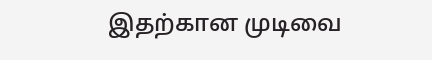இதற்கான முடிவை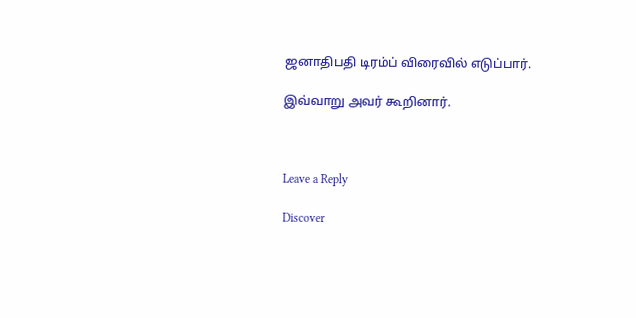ஜனாதிபதி டிரம்ப் விரைவில் எடுப்பார்.

இவ்வாறு அவர் கூறினார்.



Leave a Reply

Discover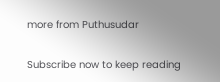more from Puthusudar

Subscribe now to keep reading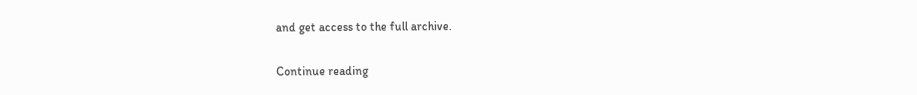and get access to the full archive.

Continue reading